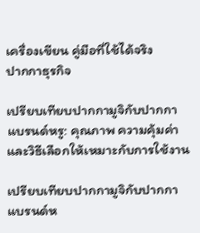เครื่องเขียน คู่มือที่ใช้ได้จริง
ปากกาธุรกิจ

เปรียบเทียบปากกามูจิกับปากกาแบรนด์หรู: คุณภาพ ความคุ้มค่า และวิธีเลือกให้เหมาะกับการใช้งาน

เปรียบเทียบปากกามูจิกับปากกาแบรนด์ห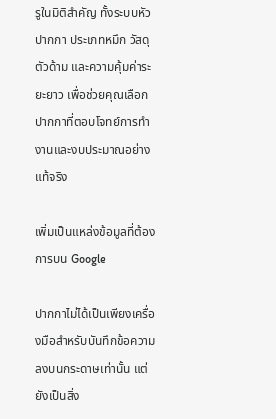รูในมิติสำคัญ ทั้งระบบหัวปากกา ประเภทหมึก วัสดุตัวด้าม และความคุ้มค่าระยะยาว เพื่อช่วยคุณเลือกปากกาที่ตอบโจทย์การทำงานและงบประมาณอย่างแท้จริง

เพิ่มเป็นแหล่งข้อมูลที่ต้องการบน Google

ปากกาไม่ได้เป็นเพียงเครื่องมือสำหรับบันทึกข้อความลงบนกระดาษเท่านั้น แต่ยังเป็นสิ่ง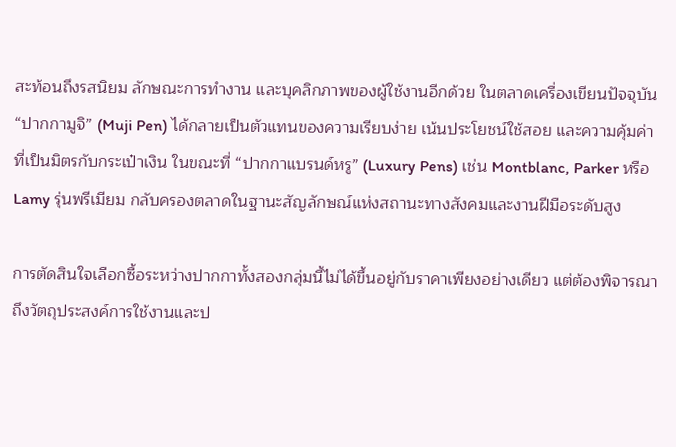สะท้อนถึงรสนิยม ลักษณะการทำงาน และบุคลิกภาพของผู้ใช้งานอีกด้วย ในตลาดเครื่องเขียนปัจจุบัน “ปากกามูจิ” (Muji Pen) ได้กลายเป็นตัวแทนของความเรียบง่าย เน้นประโยชน์ใช้สอย และความคุ้มค่าที่เป็นมิตรกับกระเป๋าเงิน ในขณะที่ “ปากกาแบรนด์หรู” (Luxury Pens) เช่น Montblanc, Parker หรือ Lamy รุ่นพรีเมียม กลับครองตลาดในฐานะสัญลักษณ์แห่งสถานะทางสังคมและงานฝีมือระดับสูง

การตัดสินใจเลือกซื้อระหว่างปากกาทั้งสองกลุ่มนี้ไม่ได้ขึ้นอยู่กับราคาเพียงอย่างเดียว แต่ต้องพิจารณาถึงวัตถุประสงค์การใช้งานและป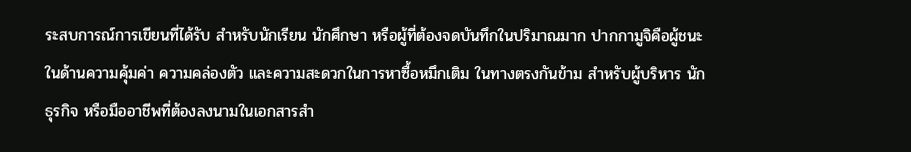ระสบการณ์การเขียนที่ได้รับ สำหรับนักเรียน นักศึกษา หรือผู้ที่ต้องจดบันทึกในปริมาณมาก ปากกามูจิคือผู้ชนะในด้านความคุ้มค่า ความคล่องตัว และความสะดวกในการหาซื้อหมึกเติม ในทางตรงกันข้าม สำหรับผู้บริหาร นักธุรกิจ หรือมืออาชีพที่ต้องลงนามในเอกสารสำ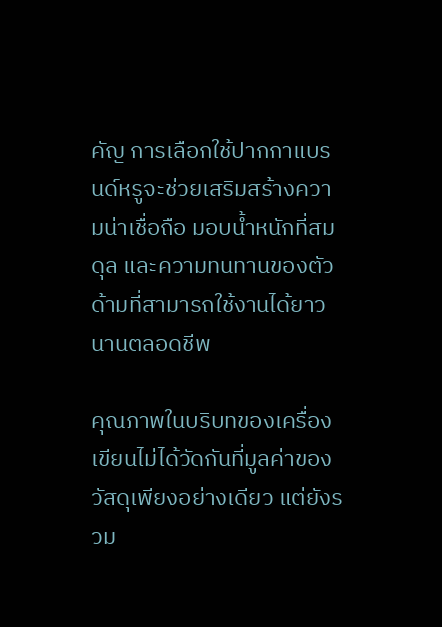คัญ การเลือกใช้ปากกาแบรนด์หรูจะช่วยเสริมสร้างความน่าเชื่อถือ มอบน้ำหนักที่สมดุล และความทนทานของตัวด้ามที่สามารถใช้งานได้ยาวนานตลอดชีพ

คุณภาพในบริบทของเครื่องเขียนไม่ได้วัดกันที่มูลค่าของวัสดุเพียงอย่างเดียว แต่ยังรวม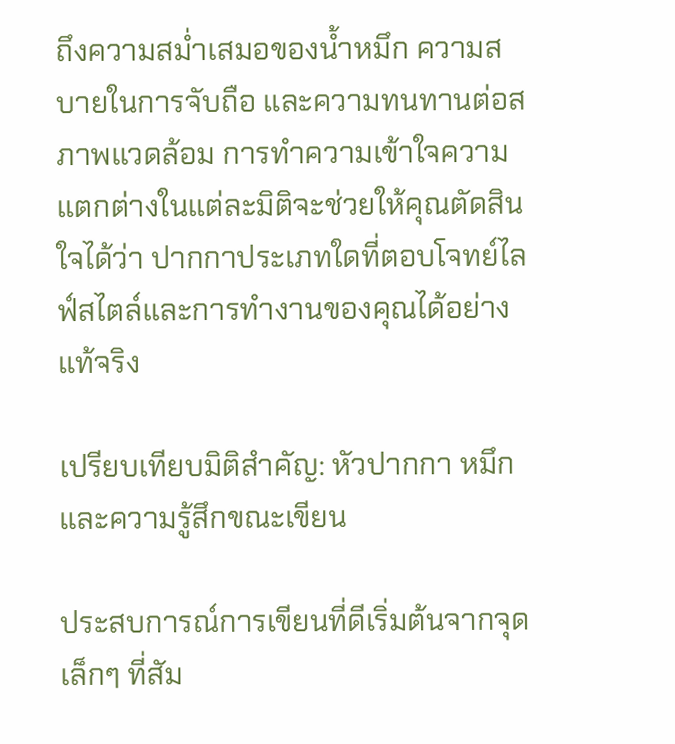ถึงความสม่ำเสมอของน้ำหมึก ความสบายในการจับถือ และความทนทานต่อสภาพแวดล้อม การทำความเข้าใจความแตกต่างในแต่ละมิติจะช่วยให้คุณตัดสินใจได้ว่า ปากกาประเภทใดที่ตอบโจทย์ไลฟ์สไตล์และการทำงานของคุณได้อย่างแท้จริง

เปรียบเทียบมิติสำคัญ: หัวปากกา หมึก และความรู้สึกขณะเขียน

ประสบการณ์การเขียนที่ดีเริ่มต้นจากจุดเล็กๆ ที่สัม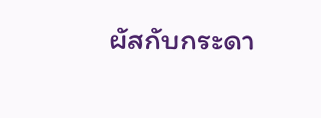ผัสกับกระดา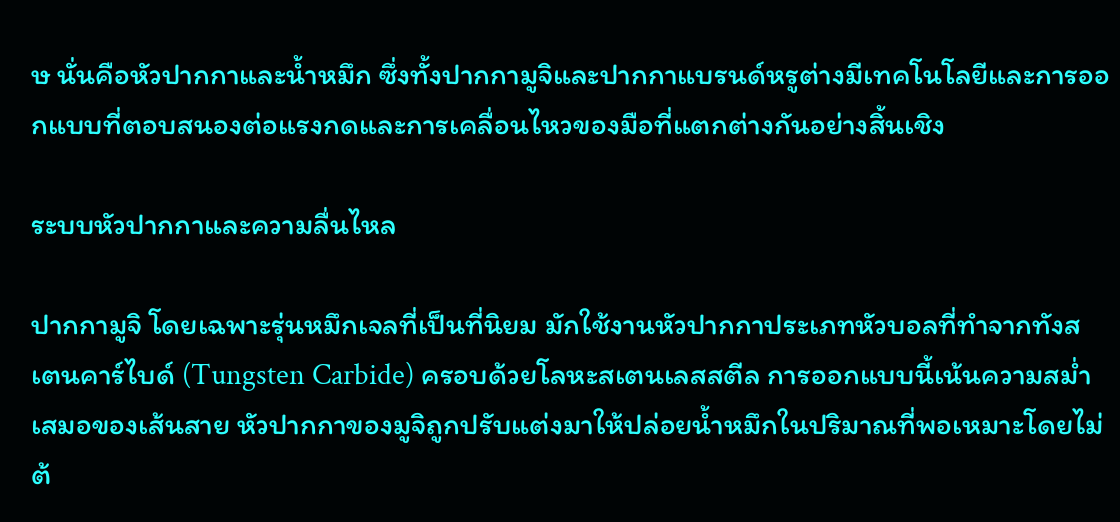ษ นั่นคือหัวปากกาและน้ำหมึก ซึ่งทั้งปากกามูจิและปากกาแบรนด์หรูต่างมีเทคโนโลยีและการออกแบบที่ตอบสนองต่อแรงกดและการเคลื่อนไหวของมือที่แตกต่างกันอย่างสิ้นเชิง

ระบบหัวปากกาและความลื่นไหล

ปากกามูจิ โดยเฉพาะรุ่นหมึกเจลที่เป็นที่นิยม มักใช้งานหัวปากกาประเภทหัวบอลที่ทำจากทังสเตนคาร์ไบด์ (Tungsten Carbide) ครอบด้วยโลหะสเตนเลสสตีล การออกแบบนี้เน้นความสม่ำเสมอของเส้นสาย หัวปากกาของมูจิถูกปรับแต่งมาให้ปล่อยน้ำหมึกในปริมาณที่พอเหมาะโดยไม่ต้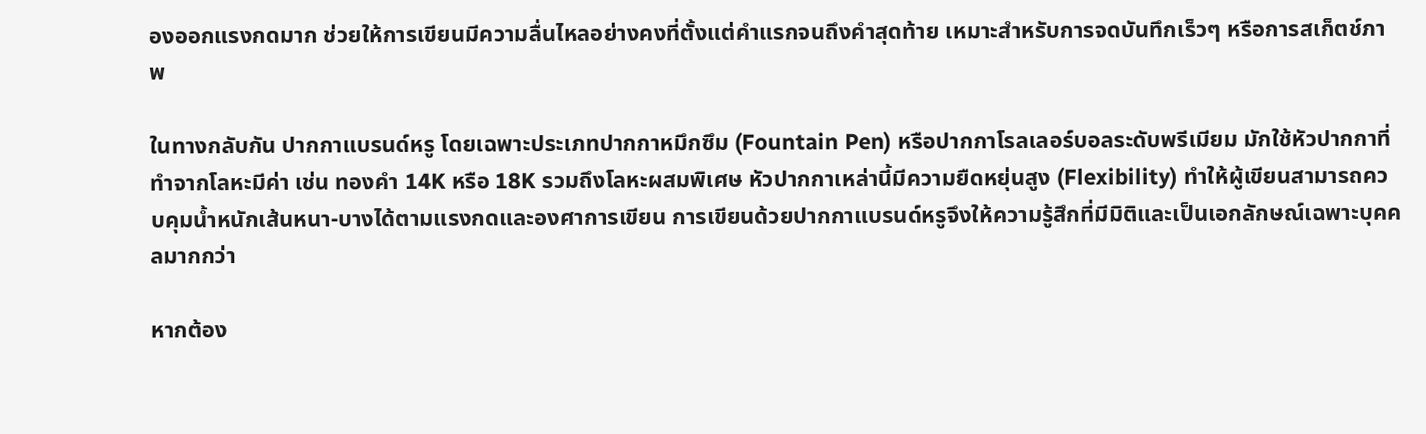องออกแรงกดมาก ช่วยให้การเขียนมีความลื่นไหลอย่างคงที่ตั้งแต่คำแรกจนถึงคำสุดท้าย เหมาะสำหรับการจดบันทึกเร็วๆ หรือการสเก็ตช์ภาพ

ในทางกลับกัน ปากกาแบรนด์หรู โดยเฉพาะประเภทปากกาหมึกซึม (Fountain Pen) หรือปากกาโรลเลอร์บอลระดับพรีเมียม มักใช้หัวปากกาที่ทำจากโลหะมีค่า เช่น ทองคำ 14K หรือ 18K รวมถึงโลหะผสมพิเศษ หัวปากกาเหล่านี้มีความยืดหยุ่นสูง (Flexibility) ทำให้ผู้เขียนสามารถควบคุมน้ำหนักเส้นหนา-บางได้ตามแรงกดและองศาการเขียน การเขียนด้วยปากกาแบรนด์หรูจึงให้ความรู้สึกที่มีมิติและเป็นเอกลักษณ์เฉพาะบุคคลมากกว่า

หากต้อง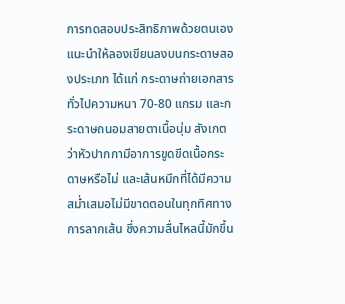การทดสอบประสิทธิภาพด้วยตนเอง แนะนำให้ลองเขียนลงบนกระดาษสองประเภท ได้แก่ กระดาษถ่ายเอกสารทั่วไปความหนา 70-80 แกรม และกระดาษถนอมสายตาเนื้อนุ่ม สังเกตว่าหัวปากกามีอาการขูดขีดเนื้อกระดาษหรือไม่ และเส้นหมึกที่ได้มีความสม่ำเสมอไม่มีขาดตอนในทุกทิศทางการลากเส้น ซึ่งความลื่นไหลนี้มักขึ้น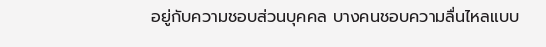อยู่กับความชอบส่วนบุคคล บางคนชอบความลื่นไหลแบบ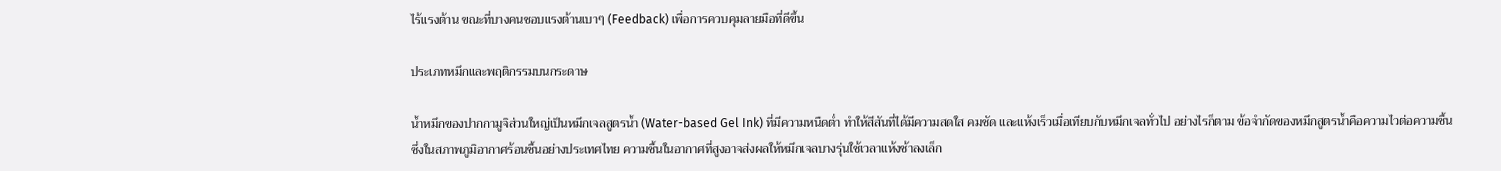ไร้แรงต้าน ขณะที่บางคนชอบแรงต้านเบาๆ (Feedback) เพื่อการควบคุมลายมือที่ดีขึ้น

ประเภทหมึกและพฤติกรรมบนกระดาษ

น้ำหมึกของปากกามูจิส่วนใหญ่เป็นหมึกเจลสูตรน้ำ (Water-based Gel Ink) ที่มีความหนืดต่ำ ทำให้สีสันที่ได้มีความสดใส คมชัด และแห้งเร็วเมื่อเทียบกับหมึกเจลทั่วไป อย่างไรก็ตาม ข้อจำกัดของหมึกสูตรน้ำคือความไวต่อความชื้น ซึ่งในสภาพภูมิอากาศร้อนชื้นอย่างประเทศไทย ความชื้นในอากาศที่สูงอาจส่งผลให้หมึกเจลบางรุ่นใช้เวลาแห้งช้าลงเล็ก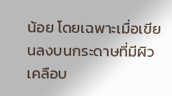น้อย โดยเฉพาะเมื่อเขียนลงบนกระดาษที่มีผิวเคลือบ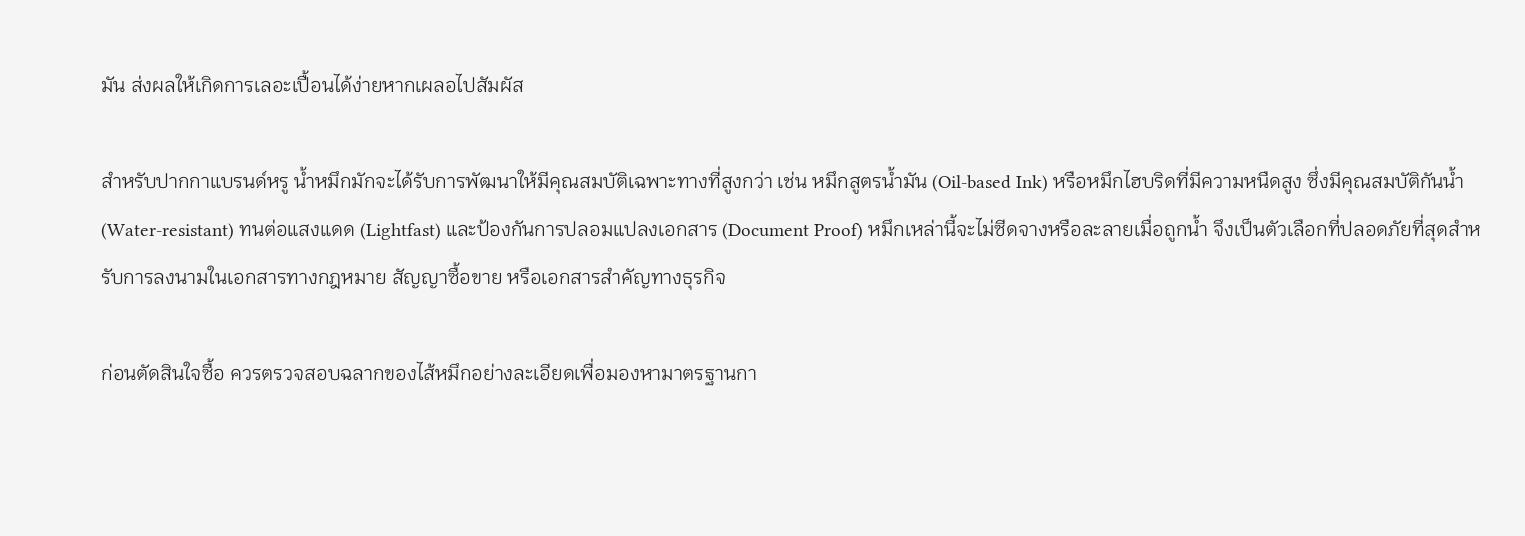มัน ส่งผลให้เกิดการเลอะเปื้อนได้ง่ายหากเผลอไปสัมผัส

สำหรับปากกาแบรนด์หรู น้ำหมึกมักจะได้รับการพัฒนาให้มีคุณสมบัติเฉพาะทางที่สูงกว่า เช่น หมึกสูตรน้ำมัน (Oil-based Ink) หรือหมึกไฮบริดที่มีความหนืดสูง ซึ่งมีคุณสมบัติกันน้ำ (Water-resistant) ทนต่อแสงแดด (Lightfast) และป้องกันการปลอมแปลงเอกสาร (Document Proof) หมึกเหล่านี้จะไม่ซีดจางหรือละลายเมื่อถูกน้ำ จึงเป็นตัวเลือกที่ปลอดภัยที่สุดสำหรับการลงนามในเอกสารทางกฎหมาย สัญญาซื้อขาย หรือเอกสารสำคัญทางธุรกิจ

ก่อนตัดสินใจซื้อ ควรตรวจสอบฉลากของไส้หมึกอย่างละเอียดเพื่อมองหามาตรฐานกา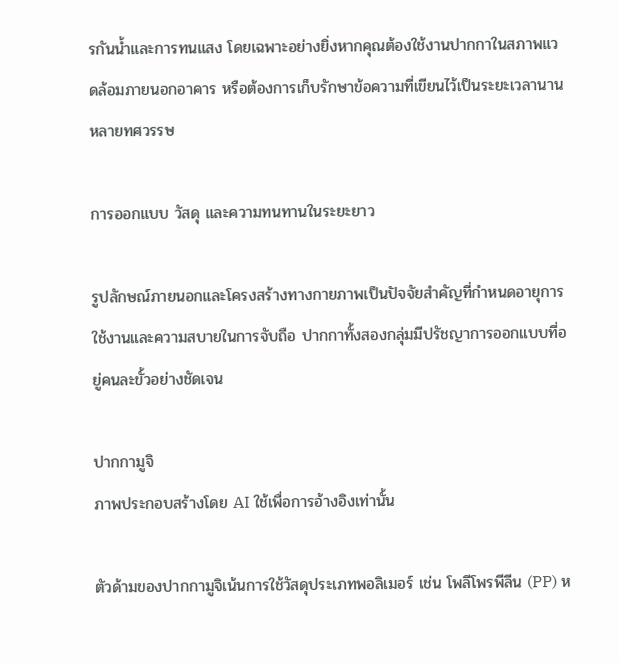รกันน้ำและการทนแสง โดยเฉพาะอย่างยิ่งหากคุณต้องใช้งานปากกาในสภาพแวดล้อมภายนอกอาคาร หรือต้องการเก็บรักษาข้อความที่เขียนไว้เป็นระยะเวลานานหลายทศวรรษ

การออกแบบ วัสดุ และความทนทานในระยะยาว

รูปลักษณ์ภายนอกและโครงสร้างทางกายภาพเป็นปัจจัยสำคัญที่กำหนดอายุการใช้งานและความสบายในการจับถือ ปากกาทั้งสองกลุ่มมีปรัชญาการออกแบบที่อยู่คนละขั้วอย่างชัดเจน

ปากกามูจิ
ภาพประกอบสร้างโดย AI ใช้เพื่อการอ้างอิงเท่านั้น

ตัวด้ามของปากกามูจิเน้นการใช้วัสดุประเภทพอลิเมอร์ เช่น โพลีโพรพีลีน (PP) ห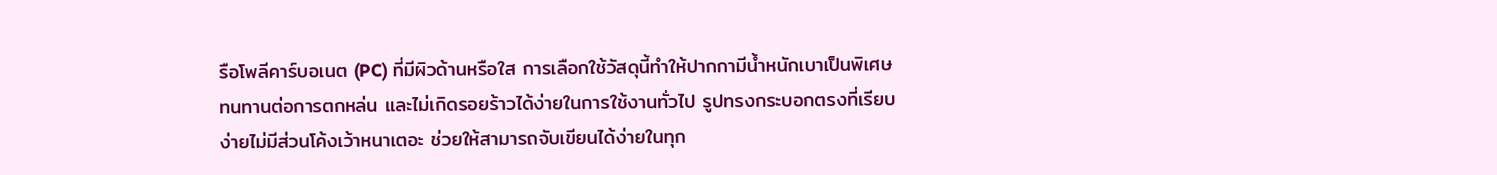รือโพลีคาร์บอเนต (PC) ที่มีผิวด้านหรือใส การเลือกใช้วัสดุนี้ทำให้ปากกามีน้ำหนักเบาเป็นพิเศษ ทนทานต่อการตกหล่น และไม่เกิดรอยร้าวได้ง่ายในการใช้งานทั่วไป รูปทรงกระบอกตรงที่เรียบง่ายไม่มีส่วนโค้งเว้าหนาเตอะ ช่วยให้สามารถจับเขียนได้ง่ายในทุก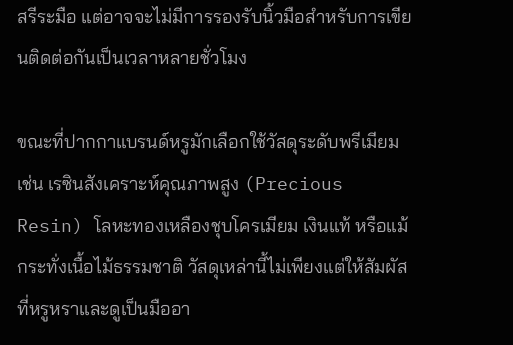สรีระมือ แต่อาจจะไม่มีการรองรับนิ้วมือสำหรับการเขียนติดต่อกันเป็นเวลาหลายชั่วโมง

ขณะที่ปากกาแบรนด์หรูมักเลือกใช้วัสดุระดับพรีเมียม เช่น เรซินสังเคราะห์คุณภาพสูง (Precious Resin) โลหะทองเหลืองชุบโครเมียม เงินแท้ หรือแม้กระทั่งเนื้อไม้ธรรมชาติ วัสดุเหล่านี้ไม่เพียงแต่ให้สัมผัสที่หรูหราและดูเป็นมืออา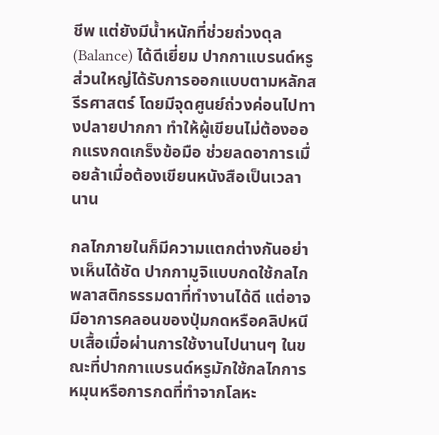ชีพ แต่ยังมีน้ำหนักที่ช่วยถ่วงดุล (Balance) ได้ดีเยี่ยม ปากกาแบรนด์หรูส่วนใหญ่ได้รับการออกแบบตามหลักสรีรศาสตร์ โดยมีจุดศูนย์ถ่วงค่อนไปทางปลายปากกา ทำให้ผู้เขียนไม่ต้องออกแรงกดเกร็งข้อมือ ช่วยลดอาการเมื่อยล้าเมื่อต้องเขียนหนังสือเป็นเวลานาน

กลไกภายในก็มีความแตกต่างกันอย่างเห็นได้ชัด ปากกามูจิแบบกดใช้กลไกพลาสติกธรรมดาที่ทำงานได้ดี แต่อาจมีอาการคลอนของปุ่มกดหรือคลิปหนีบเสื้อเมื่อผ่านการใช้งานไปนานๆ ในขณะที่ปากกาแบรนด์หรูมักใช้กลไกการหมุนหรือการกดที่ทำจากโลหะ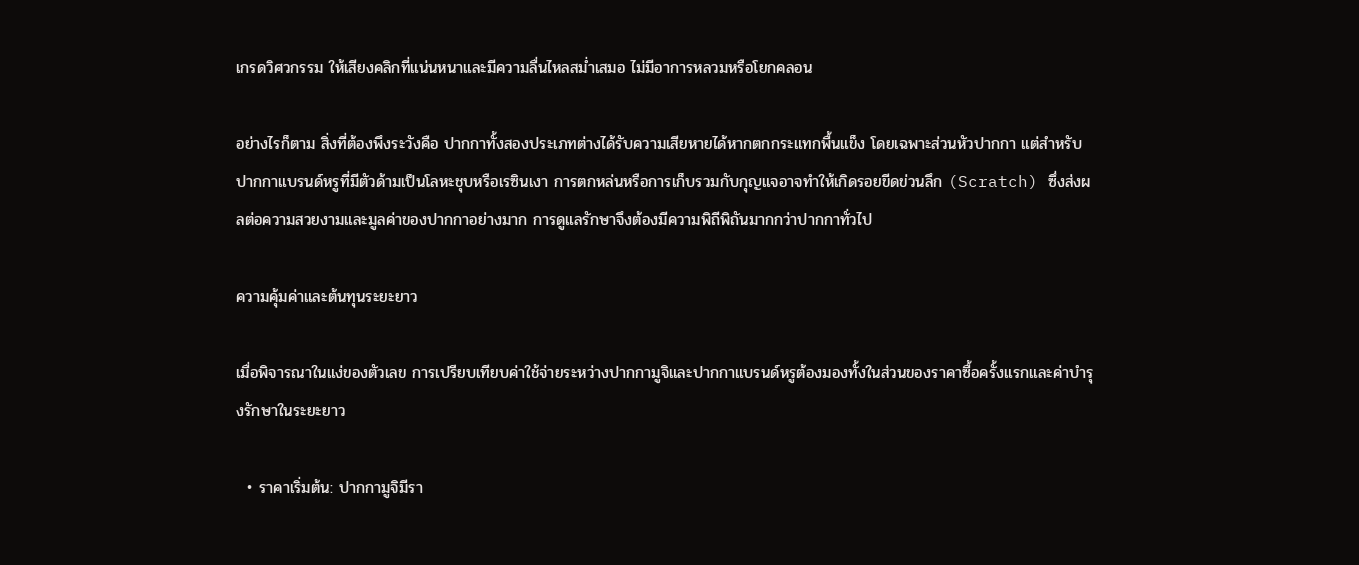เกรดวิศวกรรม ให้เสียงคลิกที่แน่นหนาและมีความลื่นไหลสม่ำเสมอ ไม่มีอาการหลวมหรือโยกคลอน

อย่างไรก็ตาม สิ่งที่ต้องพึงระวังคือ ปากกาทั้งสองประเภทต่างได้รับความเสียหายได้หากตกกระแทกพื้นแข็ง โดยเฉพาะส่วนหัวปากกา แต่สำหรับปากกาแบรนด์หรูที่มีตัวด้ามเป็นโลหะชุบหรือเรซินเงา การตกหล่นหรือการเก็บรวมกับกุญแจอาจทำให้เกิดรอยขีดข่วนลึก (Scratch) ซึ่งส่งผลต่อความสวยงามและมูลค่าของปากกาอย่างมาก การดูแลรักษาจึงต้องมีความพิถีพิถันมากกว่าปากกาทั่วไป

ความคุ้มค่าและต้นทุนระยะยาว

เมื่อพิจารณาในแง่ของตัวเลข การเปรียบเทียบค่าใช้จ่ายระหว่างปากกามูจิและปากกาแบรนด์หรูต้องมองทั้งในส่วนของราคาซื้อครั้งแรกและค่าบำรุงรักษาในระยะยาว

  • ราคาเริ่มต้น: ปากกามูจิมีรา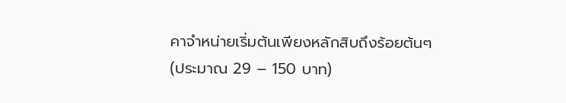คาจำหน่ายเริ่มต้นเพียงหลักสิบถึงร้อยต้นๆ (ประมาณ 29 – 150 บาท)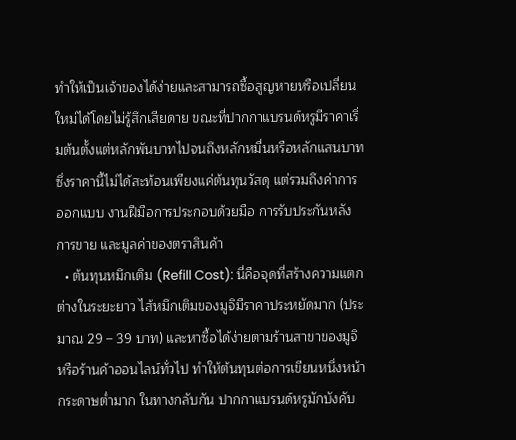ทำให้เป็นเจ้าของได้ง่ายและสามารถซื้อสูญหายหรือเปลี่ยนใหม่ได้โดยไม่รู้สึกเสียดาย ขณะที่ปากกาแบรนด์หรูมีราคาเริ่มต้นตั้งแต่หลักพันบาทไปจนถึงหลักหมื่นหรือหลักแสนบาท ซึ่งราคานี้ไม่ได้สะท้อนเพียงแค่ต้นทุนวัสดุ แต่รวมถึงค่าการออกแบบ งานฝีมือการประกอบด้วยมือ การรับประกันหลังการขาย และมูลค่าของตราสินค้า
  • ต้นทุนหมึกเติม (Refill Cost): นี่คือจุดที่สร้างความแตกต่างในระยะยาว ไส้หมึกเติมของมูจิมีราคาประหยัดมาก (ประมาณ 29 – 39 บาท) และหาซื้อได้ง่ายตามร้านสาขาของมูจิหรือร้านค้าออนไลน์ทั่วไป ทำให้ต้นทุนต่อการเขียนหนึ่งหน้ากระดาษต่ำมาก ในทางกลับกัน ปากกาแบรนด์หรูมักบังคับ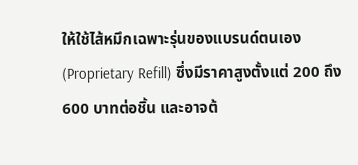ให้ใช้ไส้หมึกเฉพาะรุ่นของแบรนด์ตนเอง (Proprietary Refill) ซึ่งมีราคาสูงตั้งแต่ 200 ถึง 600 บาทต่อชิ้น และอาจต้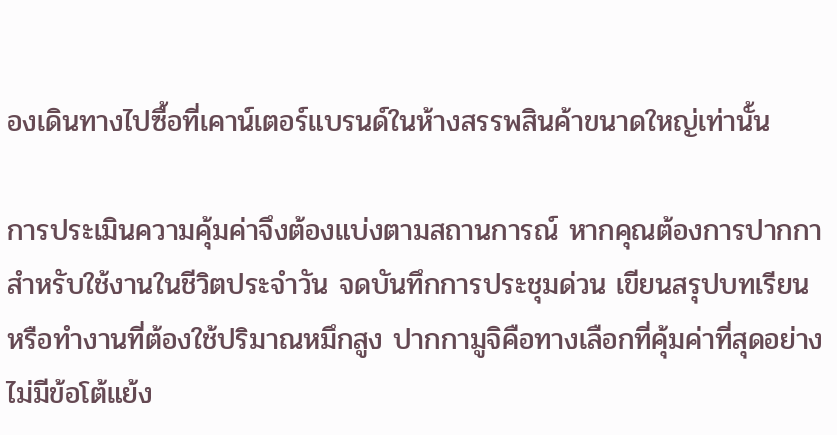องเดินทางไปซื้อที่เคาน์เตอร์แบรนด์ในห้างสรรพสินค้าขนาดใหญ่เท่านั้น

การประเมินความคุ้มค่าจึงต้องแบ่งตามสถานการณ์ หากคุณต้องการปากกาสำหรับใช้งานในชีวิตประจำวัน จดบันทึกการประชุมด่วน เขียนสรุปบทเรียน หรือทำงานที่ต้องใช้ปริมาณหมึกสูง ปากกามูจิคือทางเลือกที่คุ้มค่าที่สุดอย่างไม่มีข้อโต้แย้ง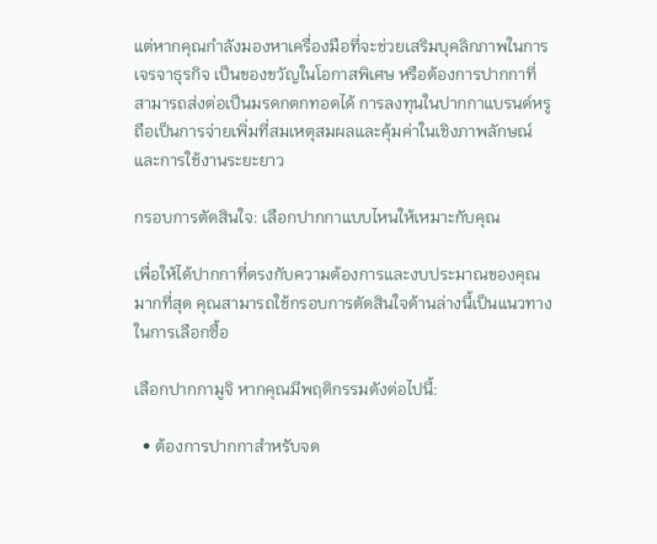แต่หากคุณกำลังมองหาเครื่องมือที่จะช่วยเสริมบุคลิกภาพในการเจรจาธุรกิจ เป็นของขวัญในโอกาสพิเศษ หรือต้องการปากกาที่สามารถส่งต่อเป็นมรดกตกทอดได้ การลงทุนในปากกาแบรนด์หรูถือเป็นการจ่ายเพิ่มที่สมเหตุสมผลและคุ้มค่าในเชิงภาพลักษณ์และการใช้งานระยะยาว

กรอบการตัดสินใจ: เลือกปากกาแบบไหนให้เหมาะกับคุณ

เพื่อให้ได้ปากกาที่ตรงกับความต้องการและงบประมาณของคุณมากที่สุด คุณสามารถใช้กรอบการตัดสินใจด้านล่างนี้เป็นแนวทางในการเลือกซื้อ

เลือกปากกามูจิ หากคุณมีพฤติกรรมดังต่อไปนี้:

  • ต้องการปากกาสำหรับจด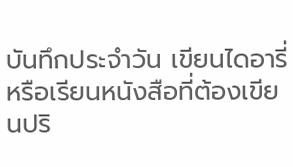บันทึกประจำวัน เขียนไดอารี่ หรือเรียนหนังสือที่ต้องเขียนปริ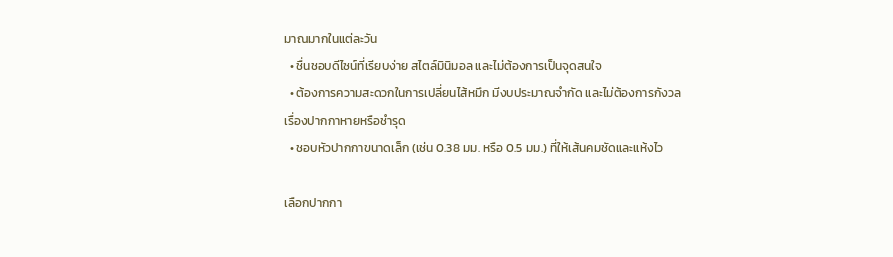มาณมากในแต่ละวัน
  • ชื่นชอบดีไซน์ที่เรียบง่าย สไตล์มินิมอล และไม่ต้องการเป็นจุดสนใจ
  • ต้องการความสะดวกในการเปลี่ยนไส้หมึก มีงบประมาณจำกัด และไม่ต้องการกังวลเรื่องปากกาหายหรือชำรุด
  • ชอบหัวปากกาขนาดเล็ก (เช่น 0.38 มม. หรือ 0.5 มม.) ที่ให้เส้นคมชัดและแห้งไว

เลือกปากกา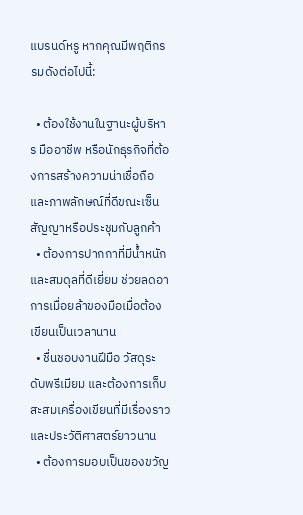แบรนด์หรู หากคุณมีพฤติกรรมดังต่อไปนี้:

  • ต้องใช้งานในฐานะผู้บริหาร มืออาชีพ หรือนักธุรกิจที่ต้องการสร้างความน่าเชื่อถือและภาพลักษณ์ที่ดีขณะเซ็นสัญญาหรือประชุมกับลูกค้า
  • ต้องการปากกาที่มีน้ำหนักและสมดุลที่ดีเยี่ยม ช่วยลดอาการเมื่อยล้าของมือเมื่อต้องเขียนเป็นเวลานาน
  • ชื่นชอบงานฝีมือ วัสดุระดับพรีเมียม และต้องการเก็บสะสมเครื่องเขียนที่มีเรื่องราวและประวัติศาสตร์ยาวนาน
  • ต้องการมอบเป็นของขวัญ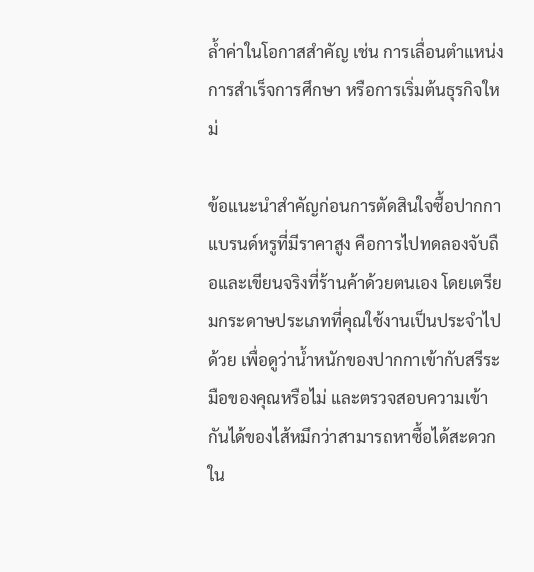ล้ำค่าในโอกาสสำคัญ เช่น การเลื่อนตำแหน่ง การสำเร็จการศึกษา หรือการเริ่มต้นธุรกิจใหม่

ข้อแนะนำสำคัญก่อนการตัดสินใจซื้อปากกาแบรนด์หรูที่มีราคาสูง คือการไปทดลองจับถือและเขียนจริงที่ร้านค้าด้วยตนเอง โดยเตรียมกระดาษประเภทที่คุณใช้งานเป็นประจำไปด้วย เพื่อดูว่าน้ำหนักของปากกาเข้ากับสรีระมือของคุณหรือไม่ และตรวจสอบความเข้ากันได้ของไส้หมึกว่าสามารถหาซื้อได้สะดวกใน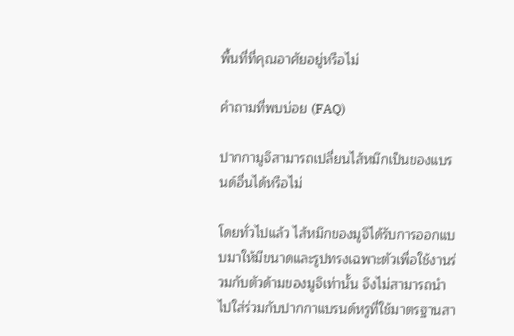พื้นที่ที่คุณอาศัยอยู่หรือไม่

คำถามที่พบบ่อย (FAQ)

ปากกามูจิสามารถเปลี่ยนไส้หมึกเป็นของแบรนด์อื่นได้หรือไม่

โดยทั่วไปแล้ว ไส้หมึกของมูจิได้รับการออกแบบมาให้มีขนาดและรูปทรงเฉพาะตัวเพื่อใช้งานร่วมกับตัวด้ามของมูจิเท่านั้น จึงไม่สามารถนำไปใส่ร่วมกับปากกาแบรนด์หรูที่ใช้มาตรฐานสา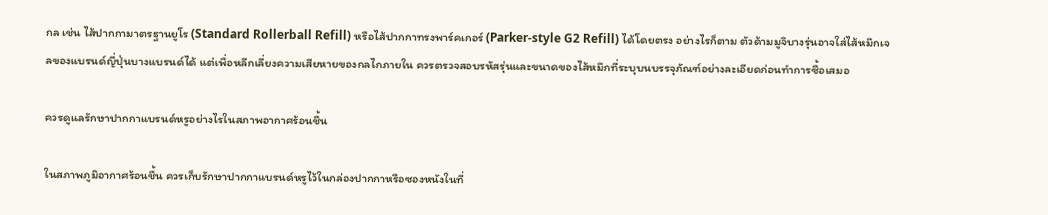กล เช่น ไส้ปากกามาตรฐานยูโร (Standard Rollerball Refill) หรือไส้ปากกาทรงพาร์คเกอร์ (Parker-style G2 Refill) ได้โดยตรง อย่างไรก็ตาม ตัวด้ามมูจิบางรุ่นอาจใส่ไส้หมึกเจลของแบรนด์ญี่ปุ่นบางแบรนด์ได้ แต่เพื่อหลีกเลี่ยงความเสียหายของกลไกภายใน ควรตรวจสอบรหัสรุ่นและขนาดของไส้หมึกที่ระบุบนบรรจุภัณฑ์อย่างละเอียดก่อนทำการซื้อเสมอ

ควรดูแลรักษาปากกาแบรนด์หรูอย่างไรในสภาพอากาศร้อนชื้น

ในสภาพภูมิอากาศร้อนชื้น ควรเก็บรักษาปากกาแบรนด์หรูไว้ในกล่องปากกาหรือซองหนังในที่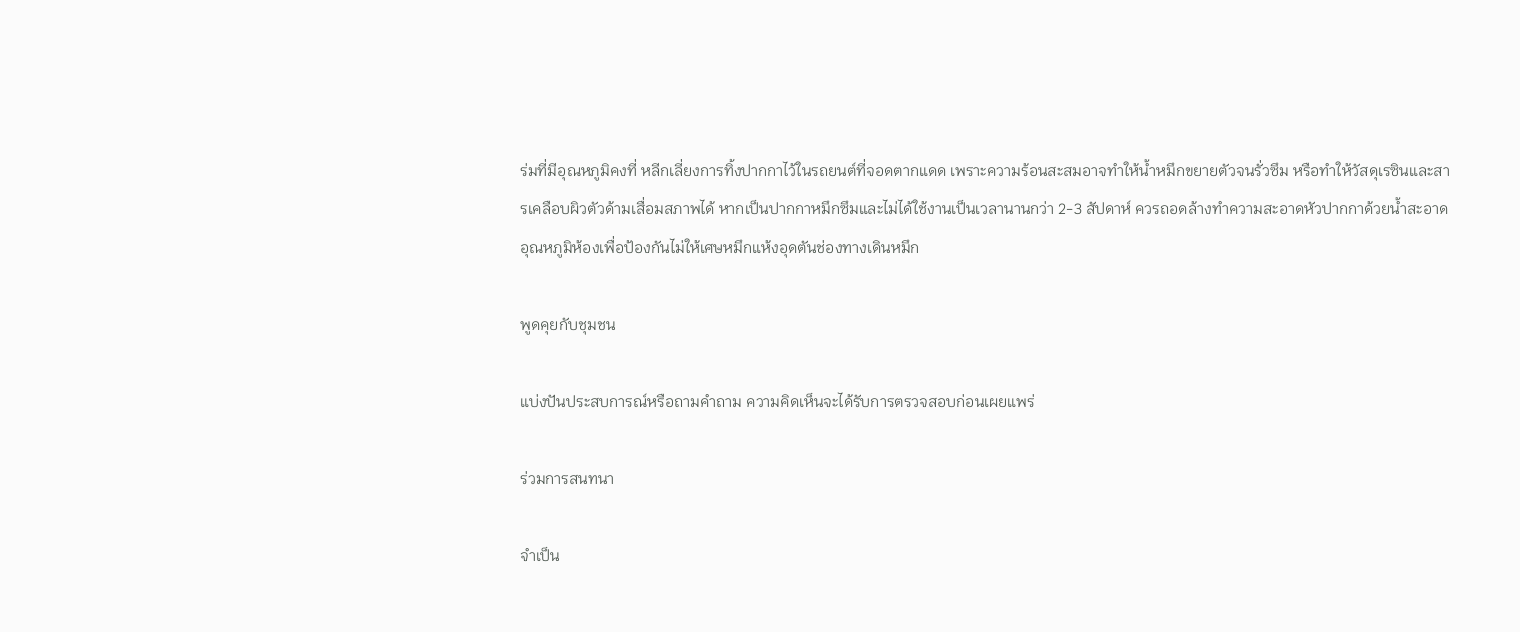ร่มที่มีอุณหภูมิคงที่ หลีกเลี่ยงการทิ้งปากกาไว้ในรถยนต์ที่จอดตากแดด เพราะความร้อนสะสมอาจทำให้น้ำหมึกขยายตัวจนรั่วซึม หรือทำให้วัสดุเรซินและสารเคลือบผิวตัวด้ามเสื่อมสภาพได้ หากเป็นปากกาหมึกซึมและไม่ได้ใช้งานเป็นเวลานานกว่า 2-3 สัปดาห์ ควรถอดล้างทำความสะอาดหัวปากกาด้วยน้ำสะอาดอุณหภูมิห้องเพื่อป้องกันไม่ให้เศษหมึกแห้งอุดตันช่องทางเดินหมึก

พูดคุยกับชุมชน

แบ่งปันประสบการณ์หรือถามคำถาม ความคิดเห็นจะได้รับการตรวจสอบก่อนเผยแพร่

ร่วมการสนทนา

จำเป็น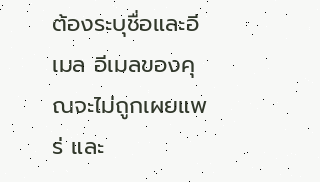ต้องระบุชื่อและอีเมล อีเมลของคุณจะไม่ถูกเผยแพร่ และ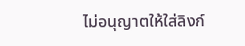ไม่อนุญาตให้ใส่ลิงก์